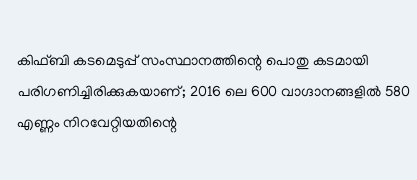കിഫ്ബി കടമെടുപ്പ് സംസ്ഥാനത്തിന്റെ പൊതു കടമായി പരിഗണിച്ചിരിക്കുകയാണ്; 2016 ലെ 600 വാഗ്ദാനങ്ങളിൽ 580 എണ്ണം നിറവേറ്റിയതിന്റെ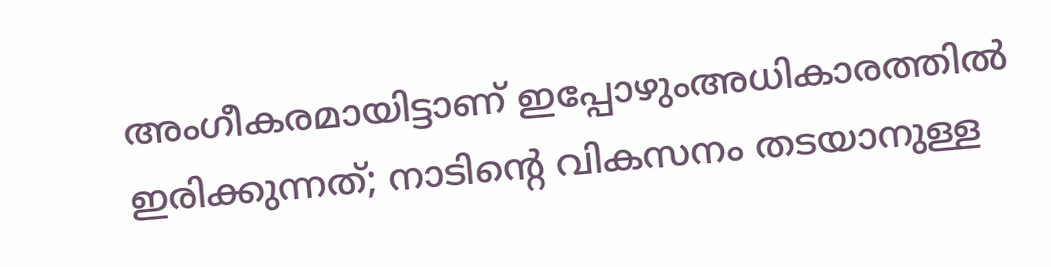അംഗീകരമായിട്ടാണ് ഇപ്പോഴുംഅധികാരത്തിൽ ഇരിക്കുന്നത്; നാടിന്റെ വികസനം തടയാനുള്ള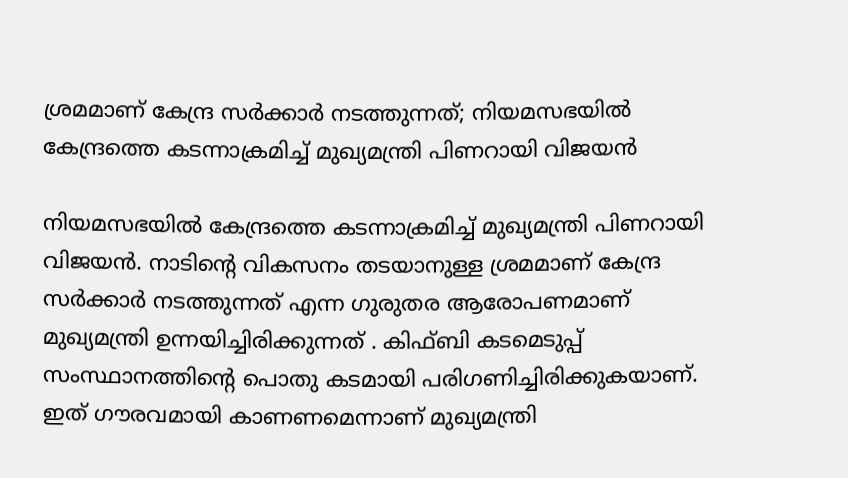ശ്രമമാണ് കേന്ദ്ര സർക്കാർ നടത്തുന്നത്; നിയമസഭയിൽ കേന്ദ്രത്തെ കടന്നാക്രമിച്ച് മുഖ്യമന്ത്രി പിണറായി വിജയൻ

നിയമസഭയിൽ കേന്ദ്രത്തെ കടന്നാക്രമിച്ച് മുഖ്യമന്ത്രി പിണറായി വിജയൻ. നാടിന്റെ വികസനം തടയാനുള്ള ശ്രമമാണ് കേന്ദ്ര സർക്കാർ നടത്തുന്നത് എന്ന ഗുരുതര ആരോപണമാണ് മുഖ്യമന്ത്രി ഉന്നയിച്ചിരിക്കുന്നത് . കിഫ്ബി കടമെടുപ്പ് സംസ്ഥാനത്തിന്റെ പൊതു കടമായി പരിഗണിച്ചിരിക്കുകയാണ്. ഇത് ഗൗരവമായി കാണണമെന്നാണ് മുഖ്യമന്ത്രി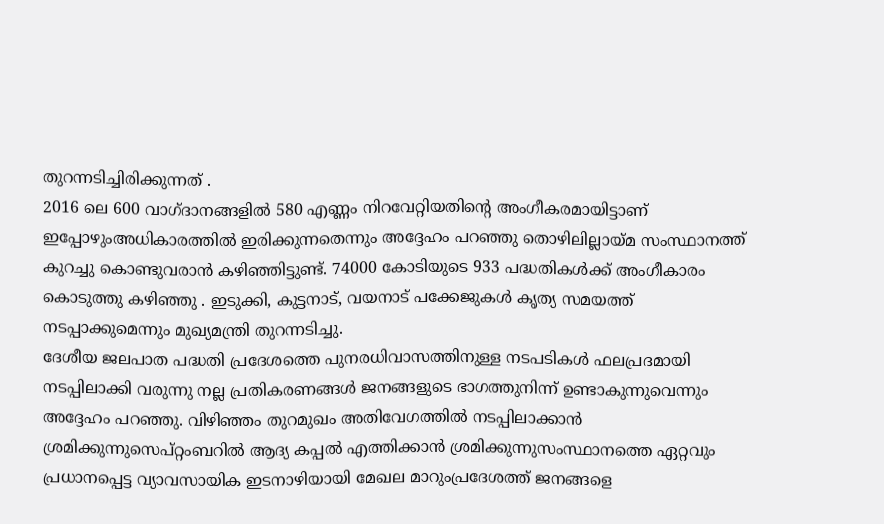തുറന്നടിച്ചിരിക്കുന്നത് .
2016 ലെ 600 വാഗ്ദാനങ്ങളിൽ 580 എണ്ണം നിറവേറ്റിയതിന്റെ അംഗീകരമായിട്ടാണ് ഇപ്പോഴുംഅധികാരത്തിൽ ഇരിക്കുന്നതെന്നും അദ്ദേഹം പറഞ്ഞു തൊഴിലില്ലായ്മ സംസ്ഥാനത്ത് കുറച്ചു കൊണ്ടുവരാൻ കഴിഞ്ഞിട്ടുണ്ട്. 74000 കോടിയുടെ 933 പദ്ധതികൾക്ക് അംഗീകാരം കൊടുത്തു കഴിഞ്ഞു . ഇടുക്കി, കുട്ടനാട്, വയനാട് പക്കേജുകൾ കൃത്യ സമയത്ത് നടപ്പാക്കുമെന്നും മുഖ്യമന്ത്രി തുറന്നടിച്ചു.
ദേശീയ ജലപാത പദ്ധതി പ്രദേശത്തെ പുനരധിവാസത്തിനുള്ള നടപടികൾ ഫലപ്രദമായി നടപ്പിലാക്കി വരുന്നു നല്ല പ്രതികരണങ്ങൾ ജനങ്ങളുടെ ഭാഗത്തുനിന്ന് ഉണ്ടാകുന്നുവെന്നും അദ്ദേഹം പറഞ്ഞു. വിഴിഞ്ഞം തുറമുഖം അതിവേഗത്തിൽ നടപ്പിലാക്കാൻ ശ്രമിക്കുന്നുസെപ്റ്റംബറിൽ ആദ്യ കപ്പൽ എത്തിക്കാൻ ശ്രമിക്കുന്നുസംസ്ഥാനത്തെ ഏറ്റവും പ്രധാനപ്പെട്ട വ്യാവസായിക ഇടനാഴിയായി മേഖല മാറുംപ്രദേശത്ത് ജനങ്ങളെ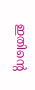ഇതിന്റെ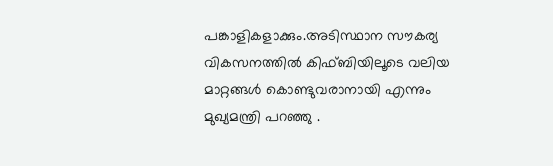പങ്കാളികളാക്കും.അടിസ്ഥാന സൗകര്യ വികസനത്തിൽ കിഫ്ബിയിലൂടെ വലിയ മാറ്റങ്ങൾ കൊണ്ടുവരാനായി എന്നും മുഖ്യമന്ത്രി പറഞ്ഞു .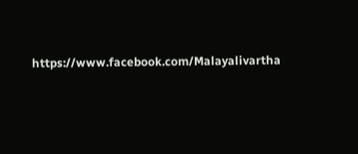https://www.facebook.com/Malayalivartha